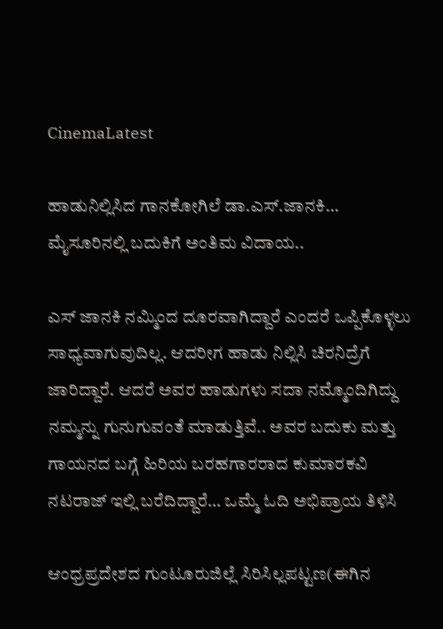CinemaLatest

ಹಾಡುನಿಲ್ಲಿಸಿದ ಗಾನಕೋಗಿಲೆ ಡಾ.ಎಸ್.ಜಾನಕಿ…  ಮೈಸೂರಿನಲ್ಲಿ ಬದುಕಿಗೆ ಅಂತಿಮ ವಿದಾಯ..

ಎಸ್ ಜಾನಕಿ ನಮ್ಮಿಂದ ದೂರವಾಗಿದ್ದಾರೆ ಎಂದರೆ ಒಪ್ಪಿಕೊಳ್ಳಲು ಸಾಧ್ಯವಾಗುವುದಿಲ್ಲ. ಆದರೀಗ ಹಾಡು ನಿಲ್ಲಿಸಿ ಚಿರನಿದ್ರೆಗೆ ಜಾರಿದ್ದಾರೆ. ಆದರೆ ಅವರ ಹಾಡುಗಳು ಸದಾ ನಮ್ಮೊಂದಿಗಿದ್ದು ನಮ್ಮನ್ನು ಗುನುಗುವಂತೆ ಮಾಡುತ್ತಿವೆ.. ಅವರ ಬದುಕು ಮತ್ತು ಗಾಯನದ ಬಗ್ಗೆ ಹಿರಿಯ ಬರಹಗಾರರಾದ ಕುಮಾರಕವಿ ನಟರಾಜ್ ಇಲ್ಲಿ ಬರೆದಿದ್ದಾರೆ… ಒಮ್ಮೆ ಓದಿ ಅಭಿಪ್ರಾಯ ತಿಳಿಸಿ

ಆಂಧ್ರಪ್ರದೇಶದ ಗುಂಟೂರುಜಿಲ್ಲೆ ಸಿರಿಸಿಲ್ಲಪಟ್ಟಣ(ಈಗಿನ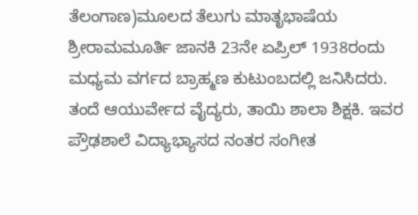ತೆಲಂಗಾಣ)ಮೂಲದ ತೆಲುಗು ಮಾತೃಭಾಷೆಯ ಶ್ರೀರಾಮಮೂರ್ತಿ ಜಾನಕಿ 23ನೇ ಏಪ್ರಿಲ್ 1938ರಂದು ಮಧ್ಯಮ ವರ್ಗದ ಬ್ರಾಹ್ಮಣ ಕುಟುಂಬದಲ್ಲಿ ಜನಿಸಿದರು. ತಂದೆ ಆಯುರ್ವೇದ ವೈದ್ಯರು, ತಾಯಿ ಶಾಲಾ ಶಿಕ್ಷಕಿ. ಇವರ ಪ್ರೌಢಶಾಲೆ ವಿದ್ಯಾಭ್ಯಾಸದ ನಂತರ ಸಂಗೀತ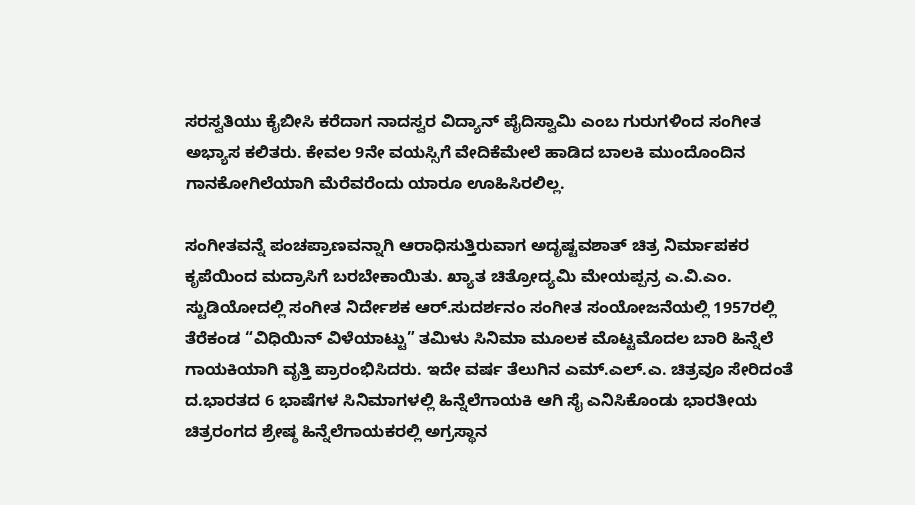ಸರಸ್ವತಿಯು ಕೈಬೀಸಿ ಕರೆದಾಗ ನಾದಸ್ವರ ವಿದ್ಯಾನ್ ಪೈದಿಸ್ವಾಮಿ ಎಂಬ ಗುರುಗಳಿಂದ ಸಂಗೀತ ಅಭ್ಯಾಸ ಕಲಿತರು. ಕೇವಲ 9ನೇ ವಯಸ್ಸಿಗೆ ವೇದಿಕೆಮೇಲೆ ಹಾಡಿದ ಬಾಲಕಿ ಮುಂದೊಂದಿನ ಗಾನಕೋಗಿಲೆಯಾಗಿ ಮೆರೆವರೆಂದು ಯಾರೂ ಊಹಿಸಿರಲಿಲ್ಲ.

ಸಂಗೀತವನ್ನೆ ಪಂಚಪ್ರಾಣವನ್ನಾಗಿ ಆರಾಧಿಸುತ್ತಿರುವಾಗ ಅದೃಷ್ಟವಶಾತ್ ಚಿತ್ರ ನಿರ್ಮಾಪಕರ ಕೃಪೆಯಿಂದ ಮದ್ರಾಸಿಗೆ ಬರಬೇಕಾಯಿತು. ಖ್ಯಾತ ಚಿತ್ರೋದ್ಯಮಿ ಮೇಯಪ್ಪನ್ರ ಎ.ವಿ.ಎಂ. ಸ್ಟುಡಿಯೋದಲ್ಲಿ ಸಂಗೀತ ನಿರ್ದೇಶಕ ಆರ್.ಸುದರ್ಶನಂ ಸಂಗೀತ ಸಂಯೋಜನೆಯಲ್ಲಿ 1957ರಲ್ಲಿ ತೆರೆಕಂಡ “ವಿಧಿಯಿನ್ ವಿಳೆಯಾಟ್ಟು” ತಮಿಳು ಸಿನಿಮಾ ಮೂಲಕ ಮೊಟ್ಟಮೊದಲ ಬಾರಿ ಹಿನ್ನೆಲೆ ಗಾಯಕಿಯಾಗಿ ವೃತ್ತಿ ಪ್ರಾರಂಭಿಸಿದರು. ಇದೇ ವರ್ಷ ತೆಲುಗಿನ ಎಮ್.ಎಲ್.ಎ. ಚಿತ್ರವೂ ಸೇರಿದಂತೆ ದ.ಭಾರತದ 6 ಭಾಷೆಗಳ ಸಿನಿಮಾಗಳಲ್ಲಿ ಹಿನ್ನೆಲೆಗಾಯಕಿ ಆಗಿ ಸೈ ಎನಿಸಿಕೊಂಡು ಭಾರತೀಯ ಚಿತ್ರರಂಗದ ಶ್ರೇಷ್ಠ ಹಿನ್ನೆಲೆಗಾಯಕರಲ್ಲಿ ಅಗ್ರಸ್ಥಾನ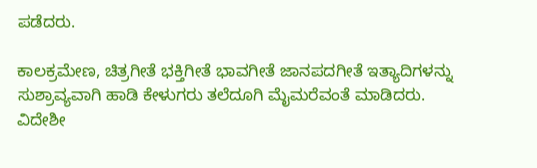ಪಡೆದರು.

ಕಾಲಕ್ರಮೇಣ, ಚಿತ್ರಗೀತೆ ಭಕ್ತಿಗೀತೆ ಭಾವಗೀತೆ ಜಾನಪದಗೀತೆ ಇತ್ಯಾದಿಗಳನ್ನು ಸುಶ್ರಾವ್ಯವಾಗಿ ಹಾಡಿ ಕೇಳುಗರು ತಲೆದೂಗಿ ಮೈಮರೆವಂತೆ ಮಾಡಿದರು. ವಿದೇಶೀ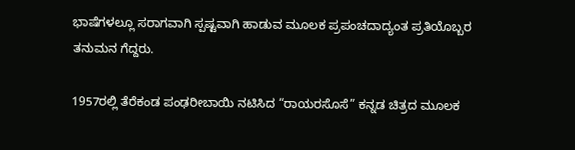ಭಾಷೆಗಳಲ್ಲೂ ಸರಾಗವಾಗಿ ಸ್ಪಷ್ಟವಾಗಿ ಹಾಡುವ ಮೂಲಕ ಪ್ರಪಂಚದಾದ್ಯಂತ ಪ್ರತಿಯೊಬ್ಬರ ತನುಮನ ಗೆದ್ದರು.

1957ರಲ್ಲಿ ತೆರೆಕಂಡ ಪಂಢರೀಬಾಯಿ ನಟಿಸಿದ “ರಾಯರಸೊಸೆ” ಕನ್ನಡ ಚಿತ್ರದ ಮೂಲಕ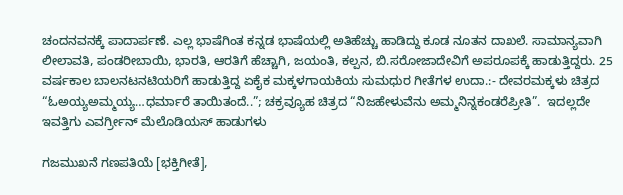ಚಂದನವನಕ್ಕೆ ಪಾದಾರ್ಪಣೆ. ಎಲ್ಲ ಭಾಷೆಗಿಂತ ಕನ್ನಡ ಭಾಷೆಯಲ್ಲಿ ಅತಿಹೆಚ್ಚು ಹಾಡಿದ್ದು ಕೂಡ ನೂತನ ದಾಖಲೆ. ಸಾಮಾನ್ಯವಾಗಿ ಲೀಲಾವತಿ, ಪಂಡರೀಬಾಯಿ, ಭಾರತಿ, ಆರತಿಗೆ ಹೆಚ್ಚಾಗಿ, ಜಯಂತಿ, ಕಲ್ಪನ, ಬಿ.ಸರೋಜಾದೇವಿಗೆ ಅಪರೂಪಕ್ಕೆ ಹಾಡುತ್ತಿದ್ದರು. 25 ವರ್ಷಕಾಲ ಬಾಲನಟನಟಿಯರಿಗೆ ಹಾಡುತ್ತಿದ್ದ ಏಕೈಕ ಮಕ್ಕಳಗಾಯಕಿಯ ಸುಮಧುರ ಗೀತೆಗಳ ಉದಾ.:- ದೇವರಮಕ್ಕಳು ಚಿತ್ರದ “ಓಅಯ್ಯಅಮ್ಮಯ್ಯ…ಧರ್ಮಾರೆ ತಾಯಿತಂದೆ..”; ಚಕ್ರವ್ಯೂಹ ಚಿತ್ರದ “ನಿಜಹೇಳುವೆನು ಅಮ್ಮನಿನ್ನಕಂಡರೆಪ್ರೀತಿ”.  ಇದಲ್ಲದೇ ಇವತ್ತಿಗು ಎವರ್ಗ್ರೀನ್ ಮೆಲೊಡಿಯಸ್ ಹಾಡುಗಳು

ಗಜಮುಖನೆ ಗಣಪತಿಯೆ [ಭಕ್ತಿಗೀತೆ],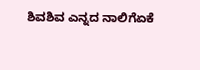ಶಿವಶಿವ ಎನ್ನದ ನಾಲಿಗೆಏಕೆ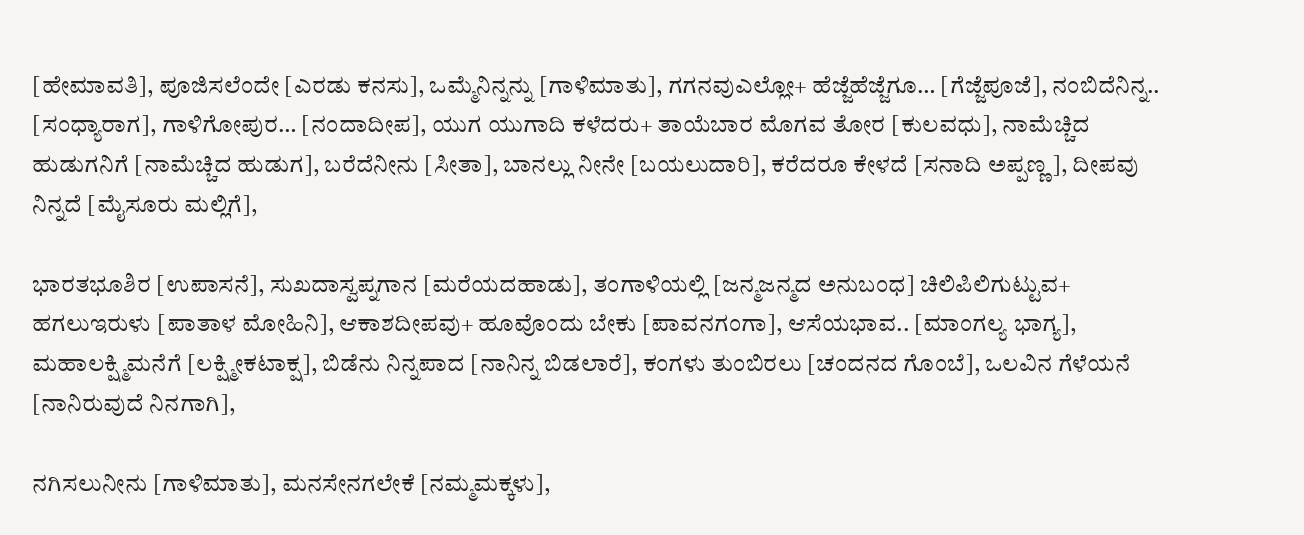[ಹೇಮಾವತಿ], ಪೂಜಿಸಲೆಂದೇ [ಎರಡು ಕನಸು], ಒಮ್ಮೆನಿನ್ನನ್ನು [ಗಾಳಿಮಾತು], ಗಗನವುಎಲ್ಲೋ+ ಹೆಜ್ಜೆಹೆಜ್ಜೆಗೂ… [ಗೆಜ್ಜೆಪೂಜೆ], ನಂಬಿದೆನಿನ್ನ.. [ಸಂಧ್ಯಾರಾಗ], ಗಾಳಿಗೋಪುರ… [ನಂದಾದೀಪ], ಯುಗ ಯುಗಾದಿ ಕಳೆದರು+ ತಾಯೆಬಾರ ಮೊಗವ ತೋರ [ಕುಲವಧು], ನಾಮೆಚ್ಚಿದ ಹುಡುಗನಿಗೆ [ನಾಮೆಚ್ಚಿದ ಹುಡುಗ], ಬರೆದೆನೀನು [ಸೀತಾ], ಬಾನಲ್ಲು ನೀನೇ [ಬಯಲುದಾರಿ], ಕರೆದರೂ ಕೇಳದೆ [ಸನಾದಿ ಅಪ್ಪಣ್ಣ], ದೀಪವು ನಿನ್ನದೆ [ಮೈಸೂರು ಮಲ್ಲಿಗೆ],

ಭಾರತಭೂಶಿರ [ಉಪಾಸನೆ], ಸುಖದಾಸ್ವಪ್ನಗಾನ [ಮರೆಯದಹಾಡು], ತಂಗಾಳಿಯಲ್ಲಿ [ಜನ್ಮಜನ್ಮದ ಅನುಬಂಧ] ಚಿಲಿಪಿಲಿಗುಟ್ಟುವ+ ಹಗಲುಇರುಳು [ಪಾತಾಳ ಮೋಹಿನಿ], ಆಕಾಶದೀಪವು+ ಹೂವೊಂದು ಬೇಕು [ಪಾವನಗಂಗಾ], ಆಸೆಯಭಾವ.. [ಮಾಂಗಲ್ಯ ಭಾಗ್ಯ], ಮಹಾಲಕ್ಷ್ಮಿಮನೆಗೆ [ಲಕ್ಷ್ಮೀಕಟಾಕ್ಷ], ಬಿಡೆನು ನಿನ್ನಪಾದ [ನಾನಿನ್ನ ಬಿಡಲಾರೆ], ಕಂಗಳು ತುಂಬಿರಲು [ಚಂದನದ ಗೊಂಬೆ], ಒಲವಿನ ಗೆಳೆಯನೆ [ನಾನಿರುವುದೆ ನಿನಗಾಗಿ],

ನಗಿಸಲುನೀನು [ಗಾಳಿಮಾತು], ಮನಸೇನಗಲೇಕೆ [ನಮ್ಮಮಕ್ಕಳು],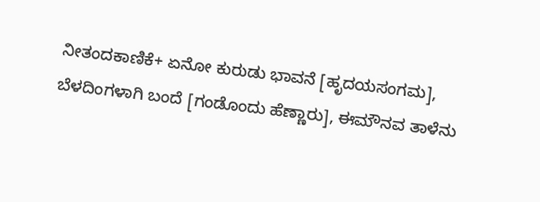ನೀತಂದಕಾಣಿಕೆ+ ಏನೋ ಕುರುಡು ಭಾವನೆ [ಹೃದಯಸಂಗಮ], ಬೆಳದಿಂಗಳಾಗಿ ಬಂದೆ [ಗಂಡೊಂದು ಹೆಣ್ಣಾರು], ಈಮೌನವ ತಾಳೆನು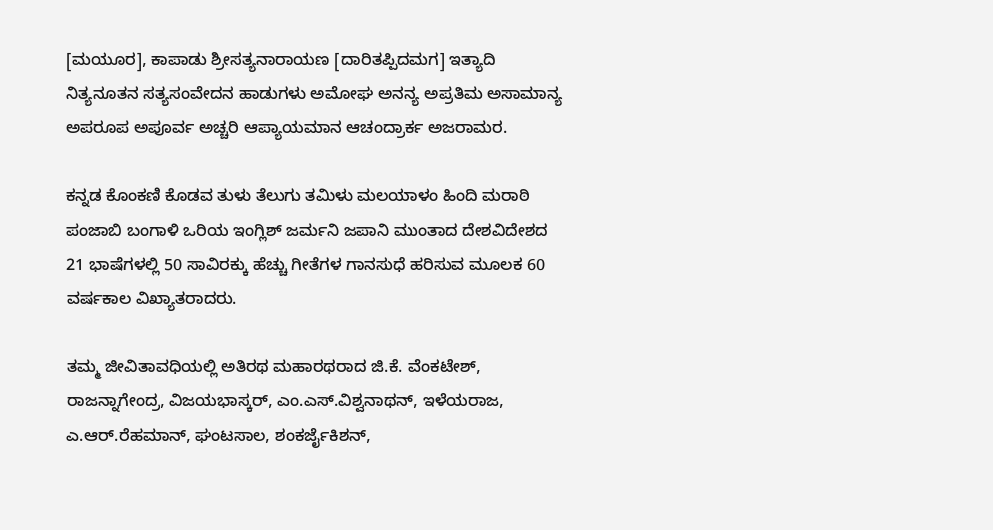[ಮಯೂರ], ಕಾಪಾಡು ಶ್ರೀಸತ್ಯನಾರಾಯಣ [ದಾರಿತಪ್ಪಿದಮಗ] ಇತ್ಯಾದಿ ನಿತ್ಯನೂತನ ಸತ್ಯಸಂವೇದನ ಹಾಡುಗಳು ಅಮೋಘ ಅನನ್ಯ ಅಪ್ರತಿಮ ಅಸಾಮಾನ್ಯ ಅಪರೂಪ ಅಪೂರ್ವ ಅಚ್ಚರಿ ಆಪ್ಯಾಯಮಾನ ಆಚಂದ್ರಾರ್ಕ ಅಜರಾಮರ.

ಕನ್ನಡ ಕೊಂಕಣಿ ಕೊಡವ ತುಳು ತೆಲುಗು ತಮಿಳು ಮಲಯಾಳಂ ಹಿಂದಿ ಮರಾಠಿ ಪಂಜಾಬಿ ಬಂಗಾಳಿ ಒರಿಯ ಇಂಗ್ಲಿಶ್ ಜರ್ಮನಿ ಜಪಾನಿ ಮುಂತಾದ ದೇಶವಿದೇಶದ 21 ಭಾಷೆಗಳಲ್ಲಿ 50 ಸಾವಿರಕ್ಕು ಹೆಚ್ಚು ಗೀತೆಗಳ ಗಾನಸುಧೆ ಹರಿಸುವ ಮೂಲಕ 60 ವರ್ಷಕಾಲ ವಿಖ್ಯಾತರಾದರು.

ತಮ್ಮ ಜೀವಿತಾವಧಿಯಲ್ಲಿ ಅತಿರಥ ಮಹಾರಥರಾದ ಜಿ.ಕೆ. ವೆಂಕಟೇಶ್, ರಾಜನ್ನಾಗೇಂದ್ರ, ವಿಜಯಭಾಸ್ಕರ್, ಎಂ.ಎಸ್.ವಿಶ್ವನಾಥನ್, ಇಳೆಯರಾಜ, ಎ.ಆರ್.ರೆಹಮಾನ್, ಘಂಟಸಾಲ, ಶಂಕರ್ಜೈಕಿಶನ್,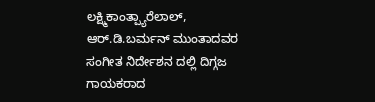ಲಕ್ಷ್ಮಿಕಾಂತ್ಪ್ಯಾರೆಲಾಲ್, ಆರ್.ಡಿ.ಬರ್ಮನ್ ಮುಂತಾದವರ ಸಂಗೀತ ನಿರ್ದೇಶನ ದಲ್ಲಿ ದಿಗ್ಗಜ ಗಾಯಕರಾದ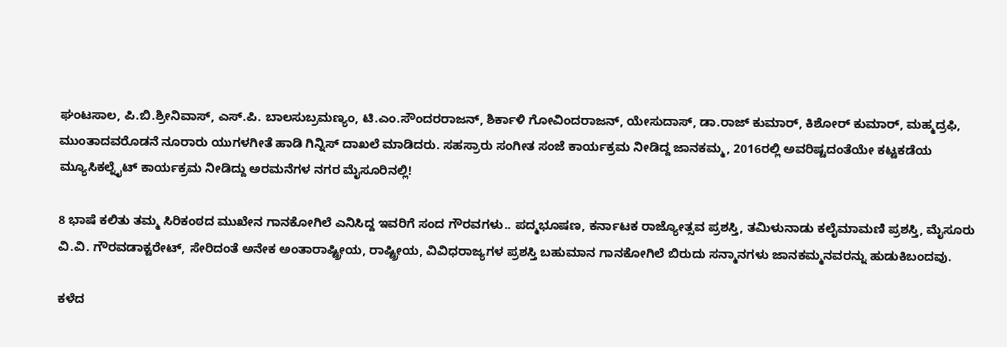ಘಂಟಸಾಲ, ಪಿ.ಬಿ.ಶ್ರೀನಿವಾಸ್, ಎಸ್.ಪಿ. ಬಾಲಸುಬ್ರಮಣ್ಯಂ, ಟಿ.ಎಂ.ಸೌಂದರರಾಜನ್, ಶಿರ್ಕಾಳಿ ಗೋವಿಂದರಾಜನ್, ಯೇಸುದಾಸ್, ಡಾ.ರಾಜ್ ಕುಮಾರ್, ಕಿಶೋರ್ ಕುಮಾರ್, ಮಹ್ಮದ್ರಫಿ, ಮುಂತಾದವರೊಡನೆ ನೂರಾರು ಯುಗಳಗೀತೆ ಹಾಡಿ ಗಿನ್ನಿಸ್ ದಾಖಲೆ ಮಾಡಿದರು. ಸಹಸ್ರಾರು ಸಂಗೀತ ಸಂಜೆ ಕಾರ್ಯಕ್ರಮ ನೀಡಿದ್ದ ಜಾನಕಮ್ಮ, 2016ರಲ್ಲಿ ಅವರಿಷ್ಟದಂತೆಯೇ ಕಟ್ಟಕಡೆಯ ಮ್ಯೂಸಿಕಲ್ನೈಟ್ ಕಾರ್ಯಕ್ರಮ ನೀಡಿದ್ದು ಅರಮನೆಗಳ ನಗರ ಮೈಸೂರಿನಲ್ಲಿ!

8 ಭಾಷೆ ಕಲಿತು ತಮ್ಮ ಸಿರಿಕಂಠದ ಮುಖೇನ ಗಾನಕೋಗಿಲೆ ಎನಿಸಿದ್ದ ಇವರಿಗೆ ಸಂದ ಗೌರವಗಳು.. ಪದ್ಮಭೂಷಣ, ಕರ್ನಾಟಕ ರಾಜ್ಯೋತ್ಸವ ಪ್ರಶಸ್ತಿ, ತಮಿಳುನಾಡು ಕಲೈಮಾಮಣಿ ಪ್ರಶಸ್ತಿ, ಮೈಸೂರು ವಿ.ವಿ. ಗೌರವಡಾಕ್ಟರೇಟ್, ಸೇರಿದಂತೆ ಅನೇಕ ಅಂತಾರಾಷ್ಟ್ರೀಯ, ರಾಷ್ಟ್ರೀಯ, ವಿವಿಧರಾಜ್ಯಗಳ ಪ್ರಶಸ್ತಿ ಬಹುಮಾನ ಗಾನಕೋಗಿಲೆ ಬಿರುದು ಸನ್ಮಾನಗಳು ಜಾನಕಮ್ಮನವರನ್ನು ಹುಡುಕಿಬಂದವು.

ಕಳೆದ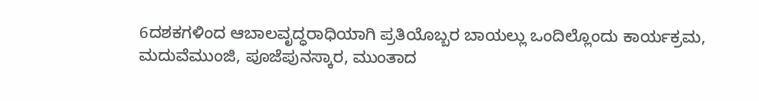6ದಶಕಗಳಿಂದ ಆಬಾಲವೃದ್ಧರಾಧಿಯಾಗಿ ಪ್ರತಿಯೊಬ್ಬರ ಬಾಯಲ್ಲು ಒಂದಿಲ್ಲೊಂದು ಕಾರ್ಯಕ್ರಮ, ಮದುವೆಮುಂಜಿ, ಪೂಜೆಪುನಸ್ಕಾರ, ಮುಂತಾದ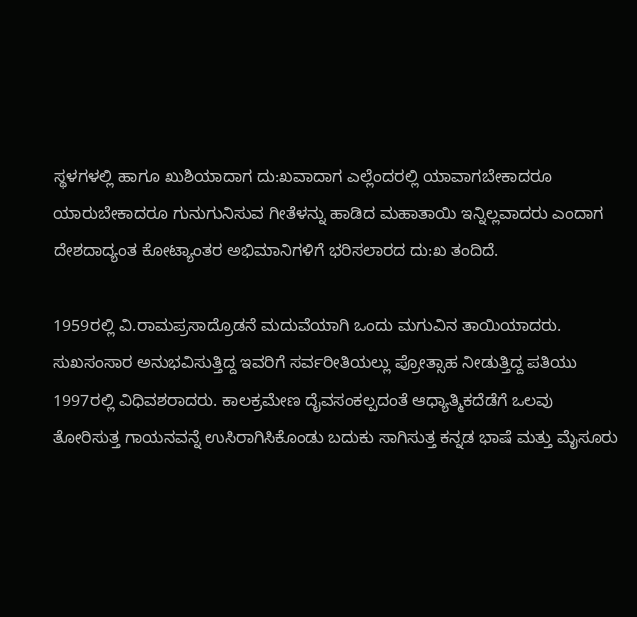ಸ್ಥಳಗಳಲ್ಲಿ ಹಾಗೂ ಖುಶಿಯಾದಾಗ ದು:ಖವಾದಾಗ ಎಲ್ಲೆಂದರಲ್ಲಿ ಯಾವಾಗಬೇಕಾದರೂ ಯಾರುಬೇಕಾದರೂ ಗುನುಗುನಿಸುವ ಗೀತೆಳನ್ನು ಹಾಡಿದ ಮಹಾತಾಯಿ ಇನ್ನಿಲ್ಲವಾದರು ಎಂದಾಗ ದೇಶದಾದ್ಯಂತ ಕೋಟ್ಯಾಂತರ ಅಭಿಮಾನಿಗಳಿಗೆ ಭರಿಸಲಾರದ ದು:ಖ ತಂದಿದೆ.

1959ರಲ್ಲಿ ವಿ.ರಾಮಪ್ರಸಾದ್ರೊಡನೆ ಮದುವೆಯಾಗಿ ಒಂದು ಮಗುವಿನ ತಾಯಿಯಾದರು. ಸುಖಸಂಸಾರ ಅನುಭವಿಸುತ್ತಿದ್ದ ಇವರಿಗೆ ಸರ್ವರೀತಿಯಲ್ಲು ಪ್ರೋತ್ಸಾಹ ನೀಡುತ್ತಿದ್ದ ಪತಿಯು 1997ರಲ್ಲಿ ವಿಧಿವಶರಾದರು. ಕಾಲಕ್ರಮೇಣ ದೈವಸಂಕಲ್ಪದಂತೆ ಆಧ್ಯಾತ್ಮಿಕದೆಡೆಗೆ ಒಲವು ತೋರಿಸುತ್ತ ಗಾಯನವನ್ನೆ ಉಸಿರಾಗಿಸಿಕೊಂಡು ಬದುಕು ಸಾಗಿಸುತ್ತ ಕನ್ನಡ ಭಾಷೆ ಮತ್ತು ಮೈಸೂರು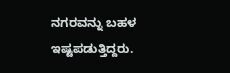ನಗರವನ್ನು ಬಹಳ ಇಷ್ಟಪಡುತ್ತಿದ್ದರು.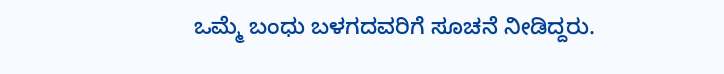ಒಮ್ಮೆ ಬಂಧು ಬಳಗದವರಿಗೆ ಸೂಚನೆ ನೀಡಿದ್ದರು.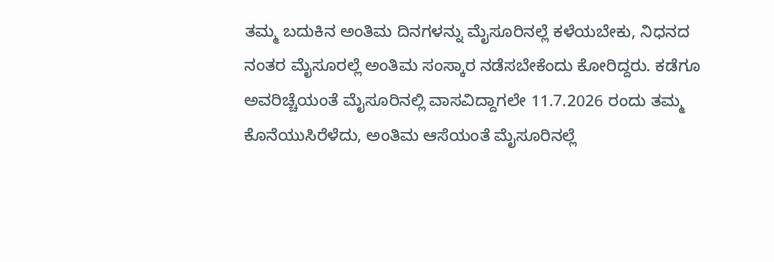ತಮ್ಮ ಬದುಕಿನ ಅಂತಿಮ ದಿನಗಳನ್ನು ಮೈಸೂರಿನಲ್ಲೆ ಕಳೆಯಬೇಕು, ನಿಧನದ ನಂತರ ಮೈಸೂರಲ್ಲೆ ಅಂತಿಮ ಸಂಸ್ಕಾರ ನಡೆಸಬೇಕೆಂದು ಕೋರಿದ್ದರು. ಕಡೆಗೂ ಅವರಿಚ್ಚೆಯಂತೆ ಮೈಸೂರಿನಲ್ಲಿ ವಾಸವಿದ್ದಾಗಲೇ 11.7.2026 ರಂದು ತಮ್ಮ ಕೊನೆಯುಸಿರೆಳೆದು, ಅಂತಿಮ ಆಸೆಯಂತೆ ಮೈಸೂರಿನಲ್ಲೆ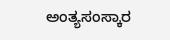ಅಂತ್ಯಸಂಸ್ಕಾರ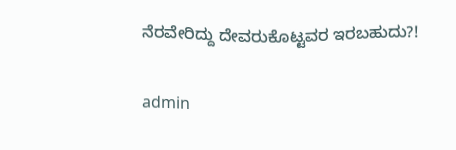ನೆರವೇರಿದ್ದು ದೇವರುಕೊಟ್ಟವರ ಇರಬಹುದು?!

admin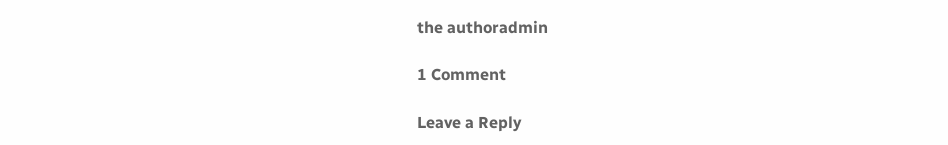the authoradmin

1 Comment

Leave a Reply